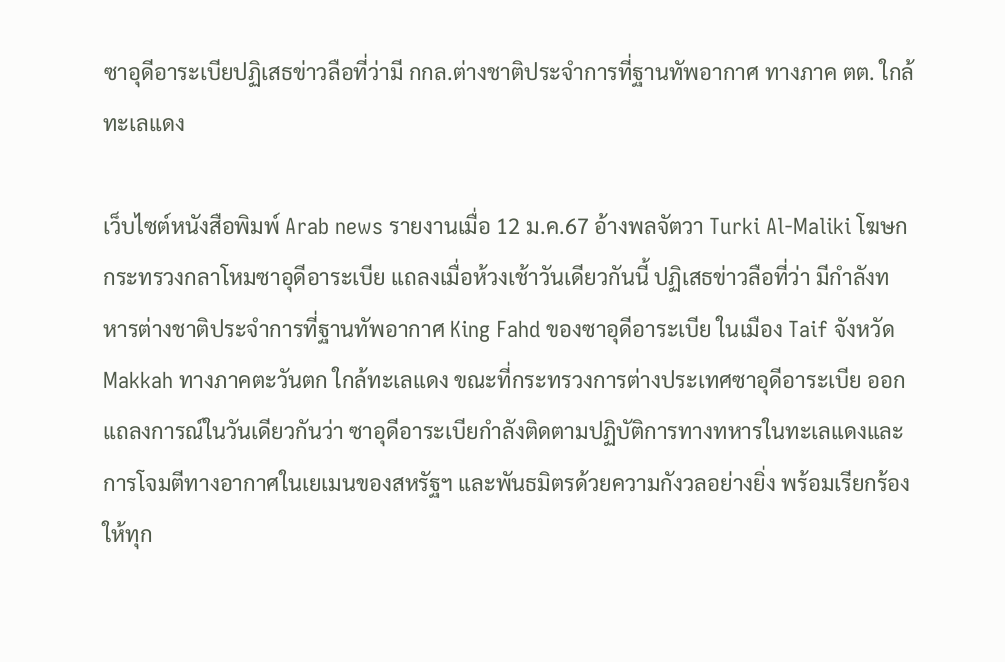ซาอุดีอาระเบียปฏิเสธข่าวลือที่ว่ามี กกล.ต่างชาติประจำการที่ฐานทัพอากาศ ทางภาค ตต. ใกล้ทะเลแดง

เว็บไซต์หนังสือพิมพ์ Arab news รายงานเมื่อ 12 ม.ค.67 อ้างพลจัตวา Turki Al-Maliki โฆษกกระทรวงกลาโหมซาอุดีอาระเบีย แถลงเมื่อห้วงเช้าวันเดียวกันนี้ ปฏิเสธข่าวลือที่ว่า มีกำลังทหารต่างชาติประจำการที่ฐานทัพอากาศ King Fahd ของซาอุดีอาระเบีย ในเมือง Taif จังหวัด Makkah ทางภาคตะวันตก ใกล้ทะเลแดง ขณะที่กระทรวงการต่างประเทศซาอุดีอาระเบีย ออกแถลงการณ์ในวันเดียวกันว่า ซาอุดีอาระเบียกำลังติดตามปฏิบัติการทางทหารในทะเลแดงและการโจมตีทางอากาศในเยเมนของสหรัฐฯ และพันธมิตรด้วยความกังวลอย่างยิ่ง พร้อมเรียกร้องให้ทุก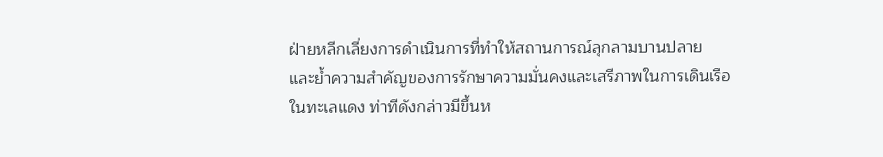ฝ่ายหลีกเลี่ยงการดำเนินการที่ทำให้สถานการณ์ลุกลามบานปลาย และย้ำความสำคัญของการรักษาความมั่นคงและเสรีภาพในการเดินเรือในทะเลแดง ท่าทีดังกล่าวมีขึ้นห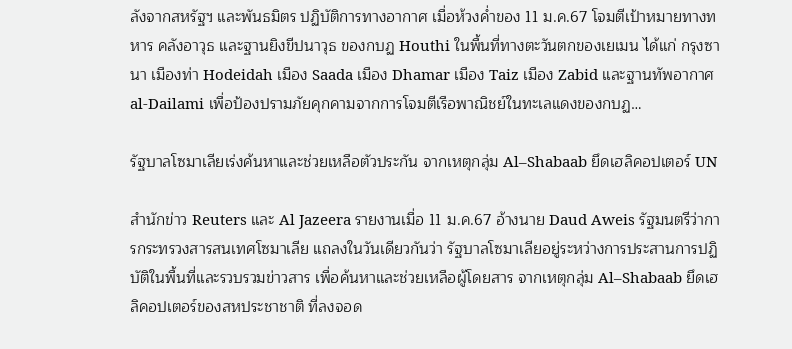ลังจากสหรัฐฯ และพันธมิตร ปฏิบัติการทางอากาศ เมื่อห้วงค่ำของ 11 ม.ค.67 โจมตีเป้าหมายทางทหาร คลังอาวุธ และฐานยิงขีปนาวุธ ของกบฏ Houthi ในพื้นที่ทางตะวันตกของเยเมน ได้แก่ กรุงซานา เมืองท่า Hodeidah เมือง Saada เมือง Dhamar เมือง Taiz เมือง Zabid และฐานทัพอากาศ al-Dailami เพื่อป้องปรามภัยคุกคามจากการโจมตีเรือพาณิชย์ในทะเลแดงของกบฏ…

รัฐบาลโซมาเลียเร่งค้นหาและช่วยเหลือตัวประกัน จากเหตุกลุ่ม Al–Shabaab ยึดเฮลิคอปเตอร์ UN

สำนักข่าว Reuters และ Al Jazeera รายงานเมื่อ 11 ม.ค.67 อ้างนาย Daud Aweis รัฐมนตรีว่าการกระทรวงสารสนเทศโซมาเลีย แถลงในวันเดียวกันว่า รัฐบาลโซมาเลียอยู่ระหว่างการประสานการปฏิบัติในพื้นที่และรวบรวมข่าวสาร เพื่อค้นหาและช่วยเหลือผู้โดยสาร จากเหตุกลุ่ม Al–Shabaab ยึดเฮลิคอปเตอร์ของสหประชาชาติ ที่ลงจอด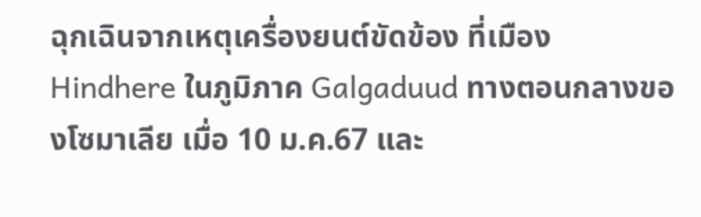ฉุกเฉินจากเหตุเครื่องยนต์ขัดข้อง ที่เมือง Hindhere ในภูมิภาค Galgaduud ทางตอนกลางของโซมาเลีย เมื่อ 10 ม.ค.67 และ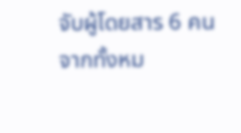จับผู้โดยสาร 6 คน จากทั้งหม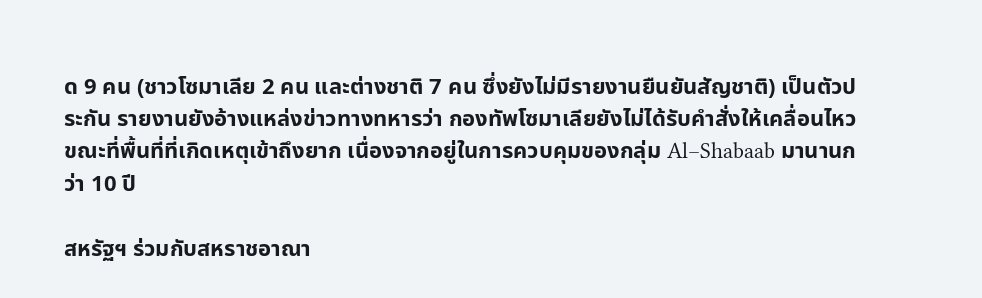ด 9 คน (ชาวโซมาเลีย 2 คน และต่างชาติ 7 คน ซึ่งยังไม่มีรายงานยืนยันสัญชาติ) เป็นตัวประกัน รายงานยังอ้างแหล่งข่าวทางทหารว่า กองทัพโซมาเลียยังไม่ได้รับคำสั่งให้เคลื่อนไหว ขณะที่พื้นที่ที่เกิดเหตุเข้าถึงยาก เนื่องจากอยู่ในการควบคุมของกลุ่ม Al–Shabaab มานานกว่า 10 ปี

สหรัฐฯ ร่วมกับสหราชอาณา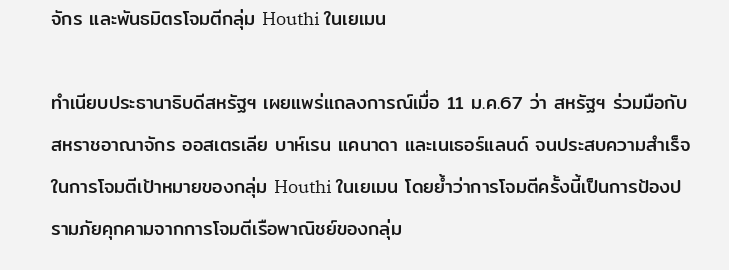จักร และพันธมิตรโจมตีกลุ่ม Houthi ในเยเมน

ทำเนียบประธานาธิบดีสหรัฐฯ เผยแพร่แถลงการณ์เมื่อ 11 ม.ค.67 ว่า สหรัฐฯ ร่วมมือกับสหราชอาณาจักร ออสเตรเลีย บาห์เรน แคนาดา และเนเธอร์แลนด์ จนประสบความสำเร็จในการโจมตีเป้าหมายของกลุ่ม Houthi ในเยเมน โดยย้ำว่าการโจมตีครั้งนี้เป็นการป้องปรามภัยคุกคามจากการโจมตีเรือพาณิชย์ของกลุ่ม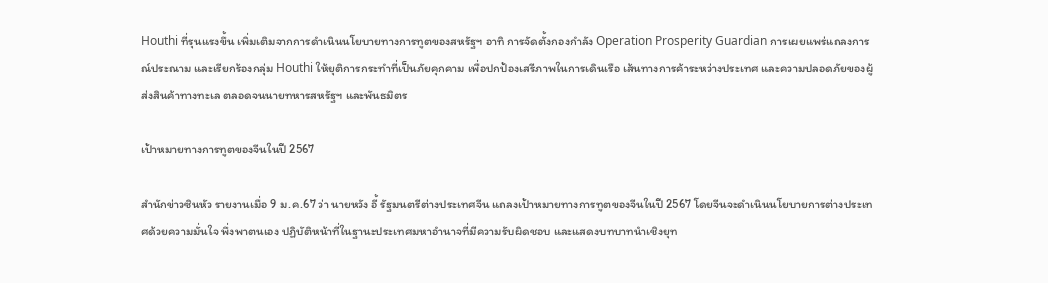Houthi ที่รุนแรงขึ้น เพิ่มเติมจากการดำเนินนโยบายทางการทูตของสหรัฐฯ อาทิ การจัดตั้งกองกำลัง Operation Prosperity Guardian การเผยแพร่แถลงการณ์ประณาม และเรียกร้องกลุ่ม Houthi ให้ยุติการกระทำที่เป็นภัยคุกคาม เพื่อปกป้องเสรีภาพในการเดินเรือ เส้นทางการค้าระหว่างประเทศ และความปลอดภัยของผู้ส่งสินค้าทางทะเล ตลอดจนนายทหารสหรัฐฯ และพันธมิตร

เป้าหมายทางการทูตของจีนในปี 2567

สำนักข่าวซินหัว รายงานเมื่อ 9 ม.ค.67 ว่า นายหวัง อี้ รัฐมนตรีต่างประเทศจีน แถลงเป้าหมายทางการทูตของจีนในปี 2567 โดยจีนจะดำเนินนโยบายการต่างประเทศด้วยความมั่นใจ พึ่งพาตนเอง ปฏิบัติหน้าที่ในฐานะประเทศมหาอำนาจที่มีความรับผิดชอบ และแสดงบทบาทนำเชิงยุท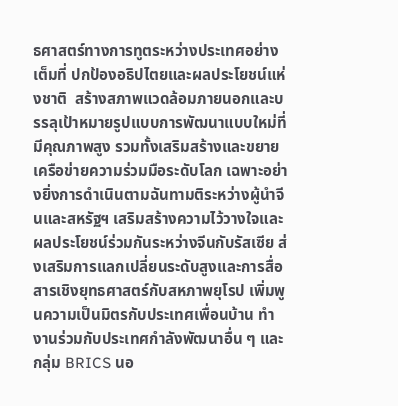ธศาสตร์ทางการทูตระหว่างประเทศอย่างเต็มที่ ปกป้องอธิปไตยและผลประโยชน์แห่งชาติ  สร้างสภาพแวดล้อมภายนอกและบรรลุเป้าหมายรูปแบบการพัฒนาแบบใหม่ที่มีคุณภาพสูง รวมทั้งเสริมสร้างและขยายเครือข่ายความร่วมมือระดับโลก เฉพาะอย่างยิ่งการดำเนินตามฉันทามติระหว่างผู้นำจีนและสหรัฐฯ เสริมสร้างความไว้วางใจและผลประโยชน์ร่วมกันระหว่างจีนกับรัสเซีย ส่งเสริมการแลกเปลี่ยนระดับสูงและการสื่อสารเชิงยุทธศาสตร์กับสหภาพยุโรป เพิ่มพูนความเป็นมิตรกับประเทศเพื่อนบ้าน ทำงานร่วมกับประเทศกำลังพัฒนาอื่น ๆ และกลุ่ม BRICS นอ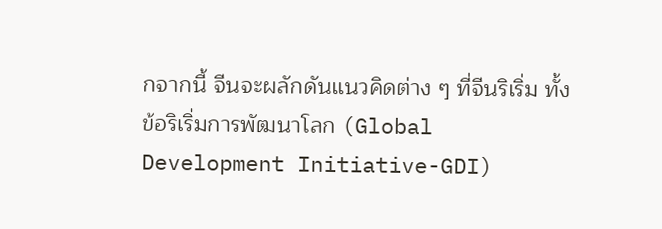กจากนี้ จีนจะผลักดันแนวคิดต่าง ๆ ที่จีนริเริ่ม ทั้งข้อริเริ่มการพัฒนาโลก (Global Development Initiative-GDI)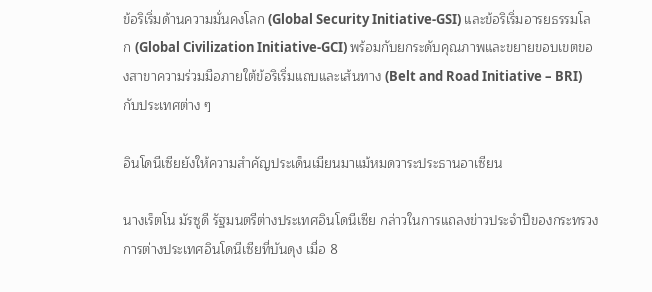ข้อริเริ่มด้านความมั่นคงโลก (Global Security Initiative-GSI) และข้อริเริ่มอารยธรรมโลก (Global Civilization Initiative-GCI) พร้อมกับยกระดับคุณภาพและขยายขอบเขตของสาขาความร่วมมือภายใต้ข้อริเริ่มแถบและเส้นทาง (Belt and Road Initiative – BRI) กับประเทศต่าง ๆ

อินโดนีเซียยังให้ความสำคัญประเด็นเมียนมาแม้หมดวาระประธานอาเซียน

นางเร็ตโน มัรซูดี รัฐมนตรีต่างประเทศอินโดนีเซีย กล่าวในการแถลงข่าวประจำปีของกระทรวงการต่างประเทศอินโดนีเซียที่บันดุง เมื่อ 8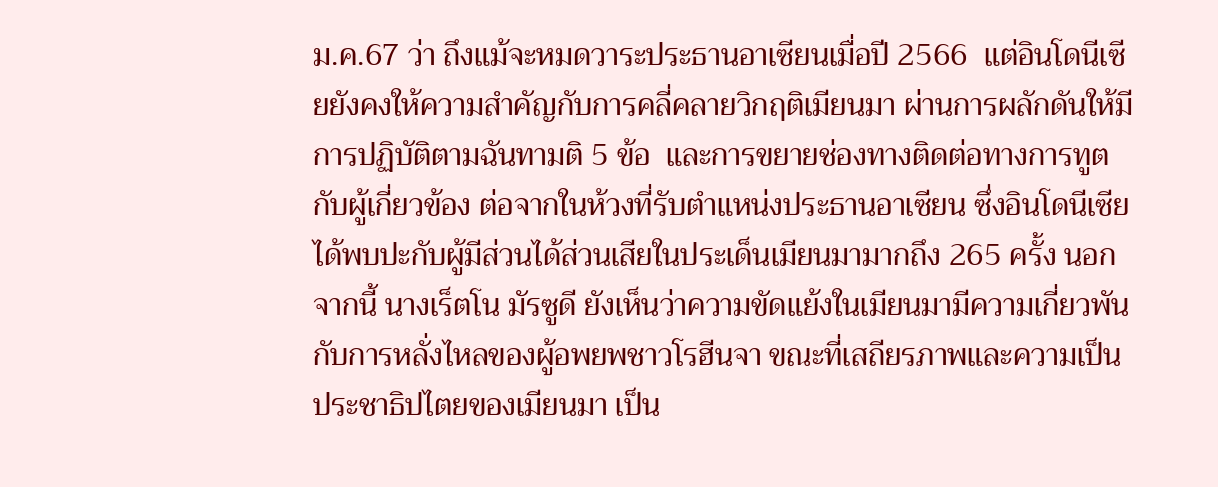ม.ค.67 ว่า ถึงแม้จะหมดวาระประธานอาเซียนเมื่อปี 2566  แต่อินโดนีเซียยังคงให้ความสำคัญกับการคลี่คลายวิกฤติเมียนมา ผ่านการผลักดันให้มีการปฏิบัติตามฉันทามติ 5 ข้อ  และการขยายช่องทางติดต่อทางการทูตกับผู้เกี่ยวข้อง ต่อจากในห้วงที่รับตำแหน่งประธานอาเซียน ซึ่งอินโดนีเซียได้พบปะกับผู้มีส่วนได้ส่วนเสียในประเด็นเมียนมามากถึง 265 ครั้ง นอกจากนี้ นางเร็ตโน มัรซูดี ยังเห็นว่าความขัดแย้งในเมียนมามีความเกี่ยวพันกับการหลั่งไหลของผู้อพยพชาวโรฮีนจา ขณะที่เสถียรภาพและความเป็นประชาธิปไตยของเมียนมา เป็น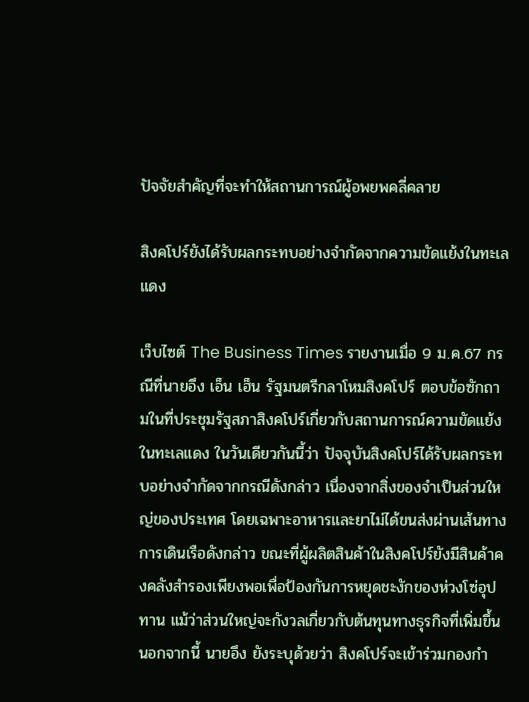ปัจจัยสำคัญที่จะทำให้สถานการณ์ผู้อพยพคลี่คลาย

สิงคโปร์ยังได้รับผลกระทบอย่างจำกัดจากความขัดแย้งในทะเลแดง

เว็บไซต์ The Business Times รายงานเมื่อ 9 ม.ค.67 กรณีที่นายอึง เอ็น เฮ็น รัฐมนตรีกลาโหมสิงคโปร์ ตอบข้อซักถามในที่ประชุมรัฐสภาสิงคโปร์เกี่ยวกับสถานการณ์ความขัดแย้งในทะเลแดง ในวันเดียวกันนี้ว่า ปัจจุบันสิงคโปร์ได้รับผลกระทบอย่างจำกัดจากกรณีดังกล่าว เนื่องจากสิ่งของจำเป็นส่วนใหญ่ของประเทศ โดยเฉพาะอาหารและยาไม่ได้ขนส่งผ่านเส้นทางการเดินเรือดังกล่าว ขณะที่ผู้ผลิตสินค้าในสิงคโปร์ยังมีสินค้าคงคลังสำรองเพียงพอเพื่อป้องกันการหยุดชะงักของห่วงโซ่อุปทาน แม้ว่าส่วนใหญ่จะกังวลเกี่ยวกับต้นทุนทางธุรกิจที่เพิ่มขึ้น นอกจากนี้ นายอึง ยังระบุด้วยว่า สิงคโปร์จะเข้าร่วมกองกำ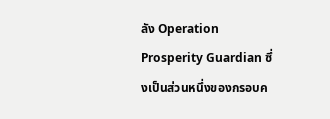ลัง Operation Prosperity Guardian ซึ่งเป็นส่วนหนึ่งของกรอบค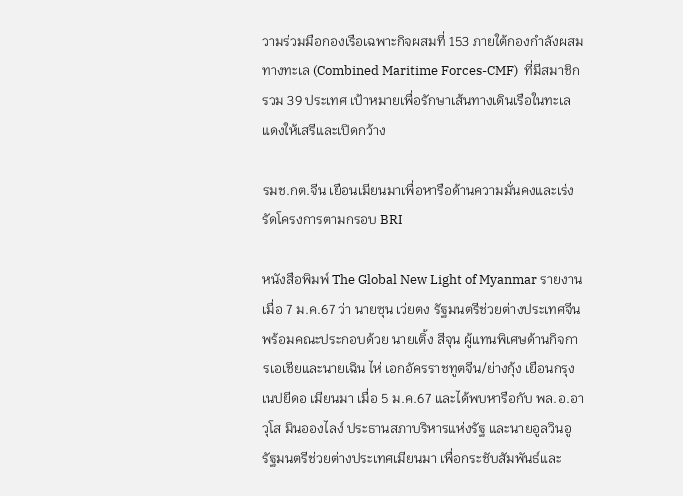วามร่วมมือกองเรือเฉพาะกิจผสมที่ 153 ภายใต้กองกำลังผสมทางทะเล (Combined Maritime Forces-CMF)  ที่มีสมาชิกรวม 39 ประเทศ เป้าหมายเพื่อรักษาเส้นทางเดินเรือในทะเลแดงให้เสรีและเปิดกว้าง

รมช.กต.จีน เยือนเมียนมาเพื่อหารือด้านความมั่นคงและเร่งรัดโครงการตามกรอบ BRI

หนังสือพิมพ์ The Global New Light of Myanmar รายงานเมื่อ 7 ม.ค.67 ว่า นายซุน เว่ยตง รัฐมนตรีช่วยต่างประเทศจีน พร้อมคณะประกอบด้วย นายเติ้ง สีจุน ผู้แทนพิเศษด้านกิจการเอเชียและนายเฉิน ไห่ เอกอัครราชทูตจีน/ย่างกุ้ง เยือนกรุงเนปยีดอ เมียนมา เมื่อ 5 ม.ค.67 และได้พบหารือกับ พล.อ.อาวุโส มินอองไลง์ ประธานสภาบริหารแห่งรัฐ และนายอูลวินอู รัฐมนตรีช่วยต่างประเทศเมียนมา เพื่อกระชับสัมพันธ์และ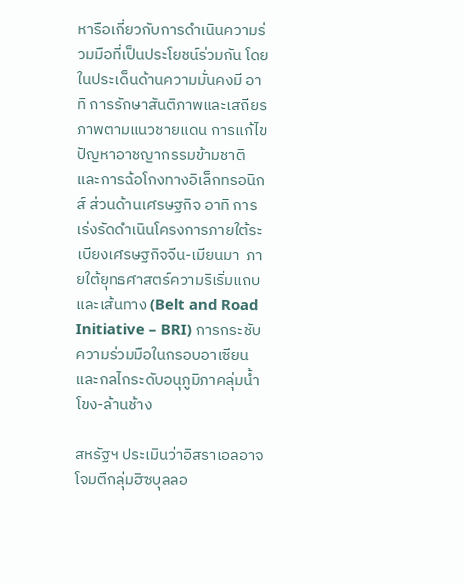หารือเกี่ยวกับการดำเนินความร่วมมือที่เป็นประโยชน์ร่วมกัน โดยในประเด็นด้านความมั่นคงมี อาทิ การรักษาสันติภาพและเสถียรภาพตามแนวชายแดน การแก้ไขปัญหาอาชญากรรมข้ามชาติและการฉ้อโกงทางอิเล็กทรอนิกส์ ส่วนด้านเศรษฐกิจ อาทิ การเร่งรัดดำเนินโครงการภายใต้ระเบียงเศรษฐกิจจีน-เมียนมา  ภายใต้ยุทธศาสตร์ความริเริ่มแถบและเส้นทาง (Belt and Road Initiative – BRI) การกระชับความร่วมมือในกรอบอาเซียนและกลไกระดับอนุภูมิภาคลุ่มน้ำโขง-ล้านช้าง

สหรัฐฯ ประเมินว่าอิสราเอลอาจโจมตีกลุ่มฮิซบุลลอ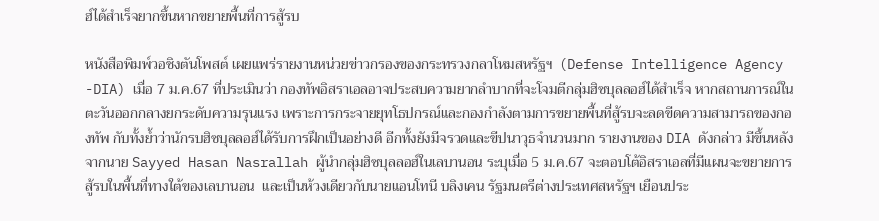ฮ์ได้สำเร็จยากขึ้นหากขยายพื้นที่การสู้รบ

หนังสือพิมพ์วอชิงตันโพสต์ เผยแพร่รายงานหน่วยข่าวกรองของกระทรวงกลาโหมสหรัฐฯ  (Defense Intelligence Agency -DIA) เมื่อ 7 ม.ค.67 ที่ประเมินว่า กองทัพอิสราเอลอาจประสบความยากลำบากที่จะโจมตีกลุ่มฮิซบุลลอฮ์ได้สำเร็จ หากสถานการณ์ในตะวันออกกลางยกระดับความรุนแรง เพราะการกระจายยุทโธปกรณ์และกองกำลังตามการขยายพื้นที่สู้รบจะลดขีดความสามารถของกองทัพ กับทั้งย้ำว่านักรบฮิซบุลลอฮ์ได้รับการฝึกเป็นอย่างดี อีกทั้งยังมีจรวดและขีปนาวุธจำนวนมาก รายงานของ DIA ดังกล่าว มีขึ้นหลังจากนาย Sayyed Hasan Nasrallah ผู้นำกลุ่มฮิซบุลลอฮ์ในเลบานอน ระบุเมื่อ 5 ม.ค.67 จะตอบโต้อิสราเอลที่มีแผนจะขยายการสู้รบในพื้นที่ทางใต้ของเลบานอน  และเป็นห้วงเดียวกับนายแอนโทนี บลิงเคน รัฐมนตรีต่างประเทศสหรัฐฯ เยือนประ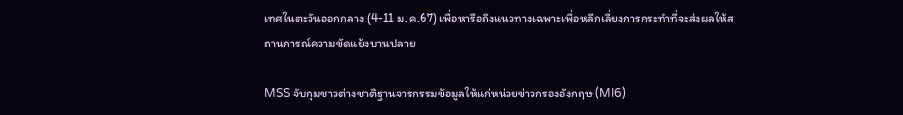เทศในตะวันออกกลาง (4-11 ม.ค.67) เพื่อหารือถึงแนวทางเฉพาะเพื่อหลีกเลี่ยงการกระทำที่จะส่งผลให้สถานการณ์ความขัดแย้งบานปลาย

MSS จับกุมชาวต่างชาติฐานจารกรรมข้อมูลให้แก่หน่วยข่าวกรองอังกฤษ (MI6)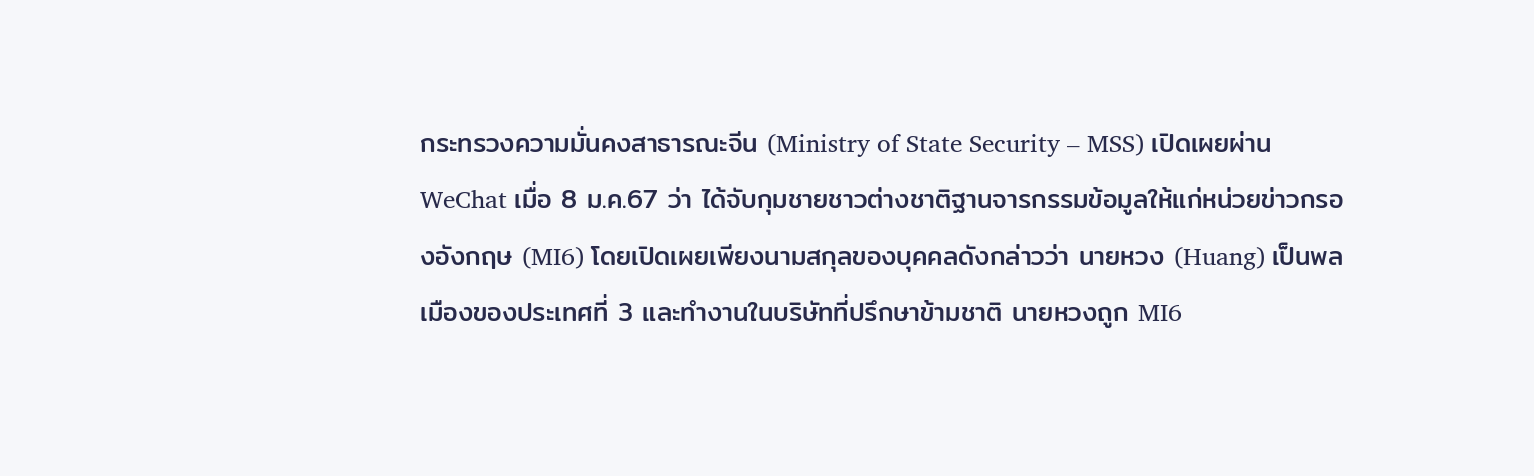กระทรวงความมั่นคงสาธารณะจีน (Ministry of State Security – MSS) เปิดเผยผ่าน WeChat เมื่อ 8 ม.ค.67 ว่า ได้จับกุมชายชาวต่างชาติฐานจารกรรมข้อมูลให้แก่หน่วยข่าวกรองอังกฤษ (MI6) โดยเปิดเผยเพียงนามสกุลของบุคคลดังกล่าวว่า นายหวง (Huang) เป็นพลเมืองของประเทศที่ 3 และทำงานในบริษัทที่ปรึกษาข้ามชาติ นายหวงถูก MI6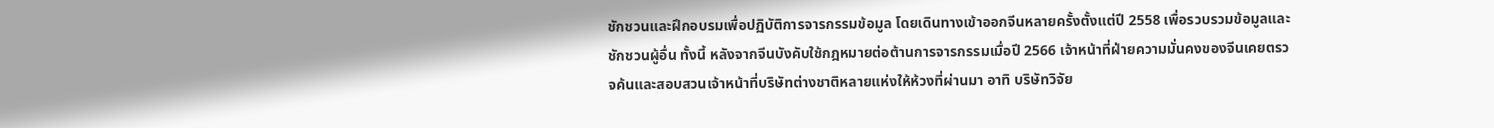ชักชวนและฝึกอบรมเพื่อปฏิบัติการจารกรรมข้อมูล โดยเดินทางเข้าออกจีนหลายครั้งตั้งแต่ปี 2558 เพื่อรวบรวมข้อมูลและชักชวนผู้อื่น ทั้งนี้ หลังจากจีนบังคับใช้กฎหมายต่อต้านการจารกรรมเมื่อปี 2566 เจ้าหน้าที่ฝ่ายความมั่นคงของจีนเคยตรวจค้นและสอบสวนเจ้าหน้าที่บริษัทต่างชาติหลายแห่งให้ห้วงที่ผ่านมา อาทิ บริษัทวิจัย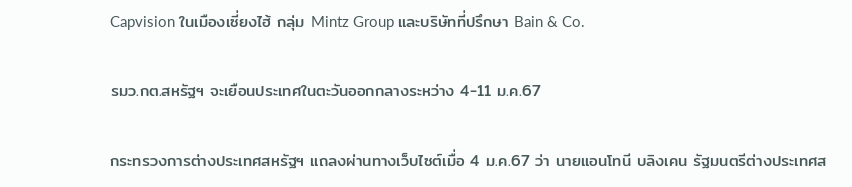Capvision ในเมืองเซี่ยงไฮ้ กลุ่ม Mintz Group และบริษัทที่ปรึกษา Bain & Co.

รมว.กต.สหรัฐฯ จะเยือนประเทศในตะวันออกกลางระหว่าง 4-11 ม.ค.67

กระทรวงการต่างประเทศสหรัฐฯ แถลงผ่านทางเว็บไซต์เมื่อ 4 ม.ค.67 ว่า นายแอนโทนี บลิงเคน รัฐมนตรีต่างประเทศส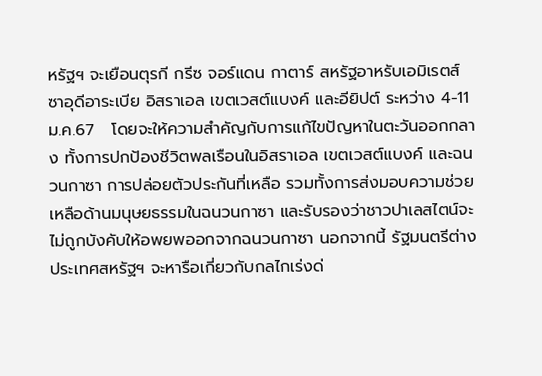หรัฐฯ จะเยือนตุรกี กรีซ จอร์แดน กาตาร์ สหรัฐอาหรับเอมิเรตส์ ซาอุดีอาระเบีย อิสราเอล เขตเวสต์แบงค์ และอียิปต์ ระหว่าง 4-11 ม.ค.67   โดยจะให้ความสำคัญกับการแก้ไขปัญหาในตะวันออกกลาง ทั้งการปกป้องชีวิตพลเรือนในอิสราเอล เขตเวสต์แบงค์ และฉนวนกาซา การปล่อยตัวประกันที่เหลือ รวมทั้งการส่งมอบความช่วยเหลือด้านมนุษยธรรมในฉนวนกาซา และรับรองว่าชาวปาเลสไตน์จะไม่ถูกบังคับให้อพยพออกจากฉนวนกาซา นอกจากนี้ รัฐมนตรีต่างประเทศสหรัฐฯ จะหารือเกี่ยวกับกลไกเร่งด่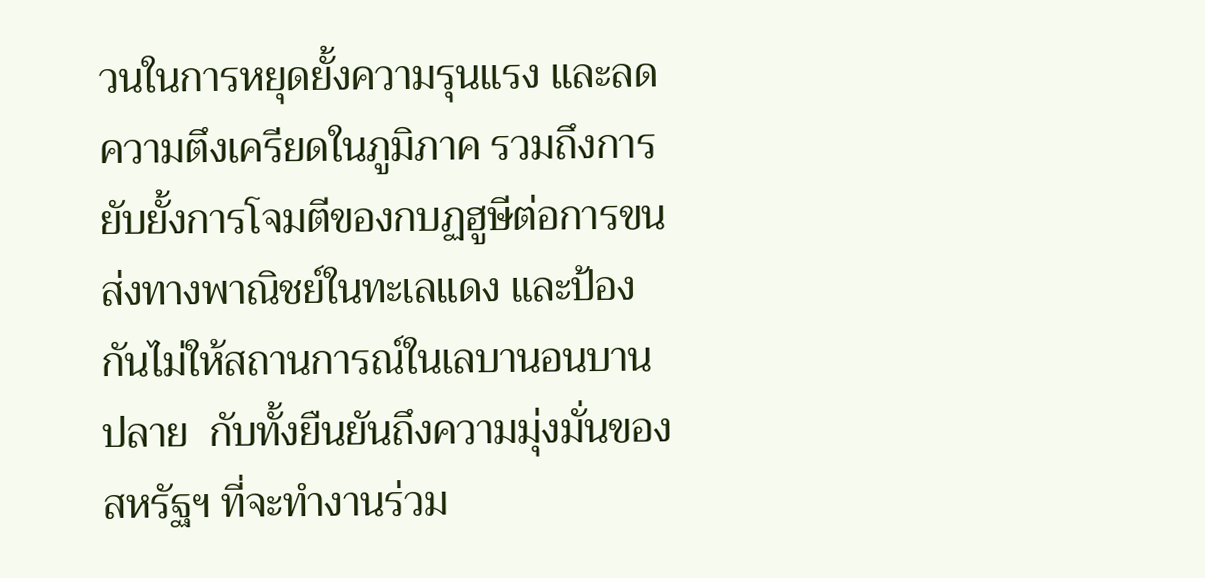วนในการหยุดยั้งความรุนแรง และลดความตึงเครียดในภูมิภาค รวมถึงการยับยั้งการโจมตีของกบฏฮูษีต่อการขนส่งทางพาณิชย์ในทะเลแดง และป้องกันไม่ให้สถานการณ์ในเลบานอนบานปลาย  กับทั้งยืนยันถึงความมุ่งมั่นของสหรัฐฯ ที่จะทำงานร่วม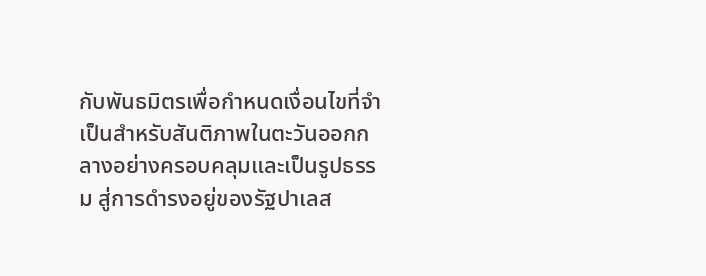กับพันธมิตรเพื่อกำหนดเงื่อนไขที่จำเป็นสำหรับสันติภาพในตะวันออกกลางอย่างครอบคลุมและเป็นรูปธรรม สู่การดำรงอยู่ของรัฐปาเลส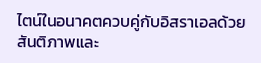ไตน์ในอนาคตควบคู่กับอิสราเอลด้วยสันติภาพและ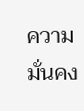ความมั่นคง